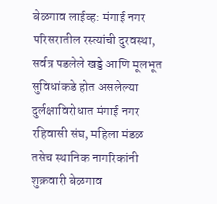बेळगाव लाईव्ह: मंगाई नगर परिसरातील रस्त्यांची दुरवस्था, सर्वत्र पडलेले खड्डे आणि मूलभूत सुविधांकडे होत असलेल्या दुर्लक्षाविरोधात मंगाई नगर रहिवासी संघ, महिला मंडळ तसेच स्थानिक नागरिकांनी शुक्रवारी बेळगाव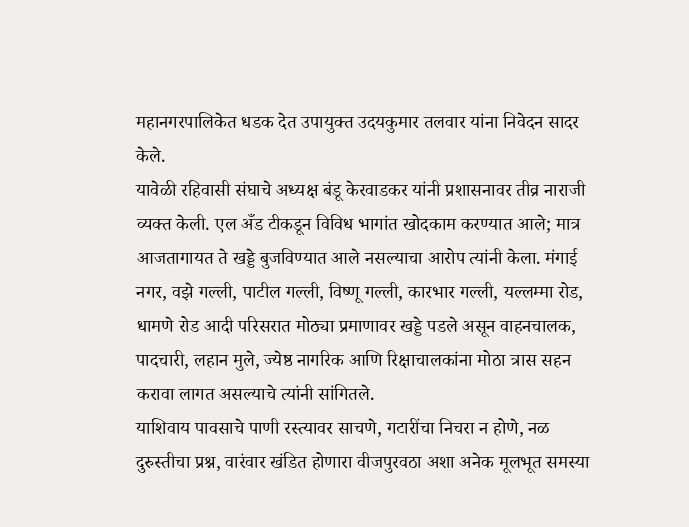महानगरपालिकेत धडक देत उपायुक्त उदयकुमार तलवार यांना निवेदन सादर केले.
यावेळी रहिवासी संघाचे अध्यक्ष बंडू केरवाडकर यांनी प्रशासनावर तीव्र नाराजी व्यक्त केली. एल अँड टीकडून विविध भागांत खोदकाम करण्यात आले; मात्र आजतागायत ते खड्डे बुजविण्यात आले नसल्याचा आरोप त्यांनी केला. मंगाई नगर, वझे गल्ली, पाटील गल्ली, विष्णू गल्ली, कारभार गल्ली, यल्लम्मा रोड, धामणे रोड आदी परिसरात मोठ्या प्रमाणावर खड्डे पडले असून वाहनचालक, पादचारी, लहान मुले, ज्येष्ठ नागरिक आणि रिक्षाचालकांना मोठा त्रास सहन करावा लागत असल्याचे त्यांनी सांगितले.
याशिवाय पावसाचे पाणी रस्त्यावर साचणे, गटारींचा निचरा न होणे, नळ दुरुस्तीचा प्रश्न, वारंवार खंडित होणारा वीजपुरवठा अशा अनेक मूलभूत समस्या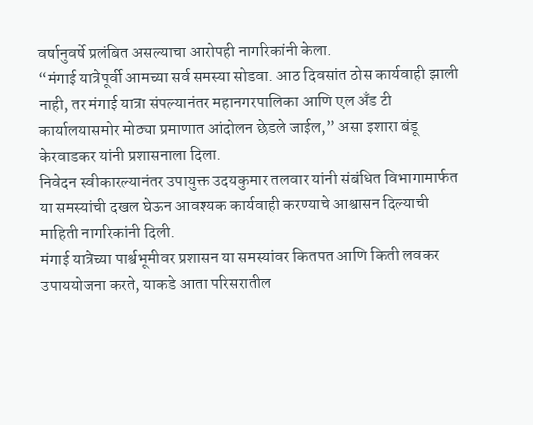वर्षानुवर्षे प्रलंबित असल्याचा आरोपही नागरिकांनी केला.
“मंगाई यात्रेपूर्वी आमच्या सर्व समस्या सोडवा. आठ दिवसांत ठोस कार्यवाही झाली नाही, तर मंगाई यात्रा संपल्यानंतर महानगरपालिका आणि एल अँड टी कार्यालयासमोर मोठ्या प्रमाणात आंदोलन छेडले जाईल,” असा इशारा बंडू केरवाडकर यांनी प्रशासनाला दिला.
निवेदन स्वीकारल्यानंतर उपायुक्त उदयकुमार तलवार यांनी संबंधित विभागामार्फत या समस्यांची दखल घेऊन आवश्यक कार्यवाही करण्याचे आश्वासन दिल्याची माहिती नागरिकांनी दिली.
मंगाई यात्रेच्या पार्श्वभूमीवर प्रशासन या समस्यांवर कितपत आणि किती लवकर उपाययोजना करते, याकडे आता परिसरातील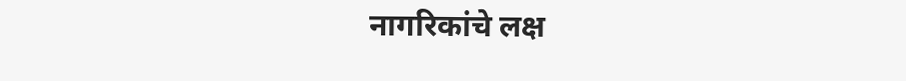नागरिकांचे लक्ष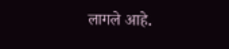लागले आहे.